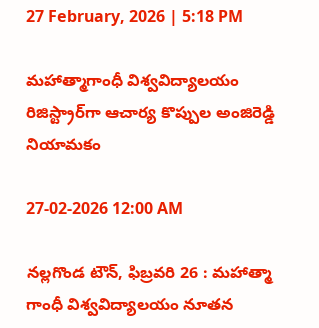27 February, 2026 | 5:18 PM

మహాత్మాగాంధీ విశ్వవిద్యాలయం రిజిస్ట్రార్‌గా ఆచార్య కొప్పుల అంజిరెడ్డి నియామకం

27-02-2026 12:00 AM

నల్లగొండ టౌన్, ఫిబ్రవరి 26 : మహాత్మా గాంధీ విశ్వవిద్యాలయం నూతన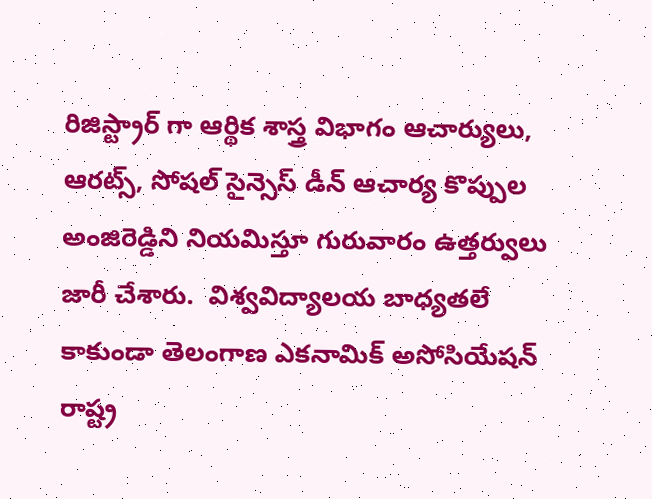రిజిస్ట్రార్ గా ఆర్థిక శాస్త్ర విభాగం ఆచార్యులు, ఆరట్స్, సోషల్ సైన్సెస్ డీన్ ఆచార్య కొప్పుల అంజిరెడ్డిని నియమిస్తూ గురువారం ఉత్తర్వులు జారీ చేశారు.  విశ్వవిద్యాలయ బాధ్యతలే కాకుండా తెలంగాణ ఎకనామిక్ అసోసియేషన్ రాష్ట్ర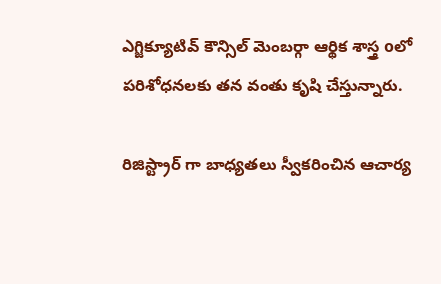ఎగ్జిక్యూటివ్ కౌన్సిల్ మెంబర్గా ఆర్థిక శాస్త్ర oలో పరిశోధనలకు తన వంతు కృషి చేస్తున్నారు.

రిజిస్ట్రార్ గా బాధ్యతలు స్వీకరించిన ఆచార్య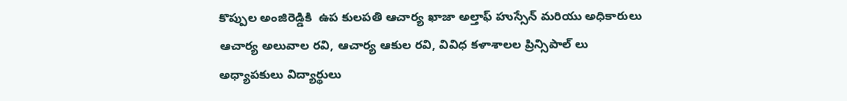కొప్పుల అంజిరెడ్డికి  ఉప కులపతి ఆచార్య ఖాజా అల్తాఫ్ హుస్సేన్ మరియు అధికారులు ఆచార్య అలువాల రవి, ఆచార్య ఆకుల రవి, వివిధ కళాశాలల ప్రిన్సిపాల్ లు అధ్యాపకులు విద్యార్థులు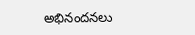అభినందనలు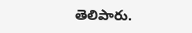తెలిపారు.